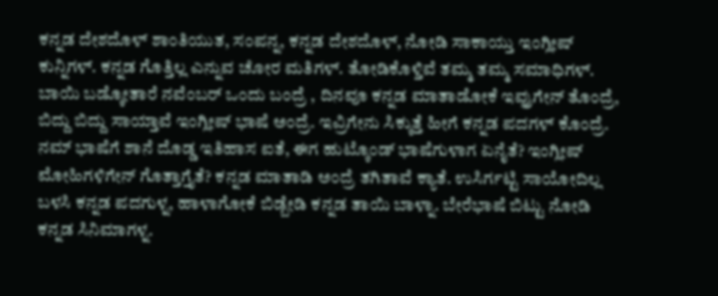ಕನ್ನಡ ದೇಶದೊಳ್ ಶಾಂತಿಯುತ, ಸಂಪನ್ನ, ಕನ್ನಡ ದೇಶದೊಳ್, ನೋಡಿ ಸಾಕಾಯ್ತು ಇಂಗ್ಲೀಷ್ ಕುನ್ನಿಗಳ್. ಕನ್ನಡ ಗೊತ್ತಿಲ್ಲ ಎನ್ನುವ ಚೋರ ಮತಿಗಳ್. ತೋಡಿಕೊಳ್ತಿವೆ ತಮ್ಮ ತಮ್ಮ ಸಮಾಧಿಗಳ್. ಬಾಯಿ ಬಡ್ಕೋತಾರೆ ನವೆಂಬರ್ ಒಂದು ಬಂದ್ರೆ , ದಿನವೂ ಕನ್ನಡ ಮಾತಾಡೋಕೆ ಇವ್ರುಗೇನ್ ತೊಂದ್ರೆ, ಬಿದ್ದು ಬಿದ್ದು ಸಾಯ್ತಾವೆ ಇಂಗ್ಲೀಷ್ ಭಾಷೆ ಅಂದ್ರೆ. ಇವ್ರಿಗೇನು ಸಿಕ್ಕುತ್ತೆ ಹೀಗೆ ಕನ್ನಡ ಪದಗಳ್ ಕೊಂದ್ರೆ. ನಮ್ ಭಾಷೆಗೆ ಶಾನೆ ದೊಡ್ಡ ಇತಿಹಾಸ ಐತೆ, ಈಗ ಹುಟ್ಕೊಂಡ್ ಭಾಷೆಗುಳಾಗ ಏನೈತೆ? ಇಂಗ್ಲೀಷ್ ಮೋಹಿಗಳಿಗೇನ್ ಗೊತ್ತಾಗ್ತೈತೆ? ಕನ್ನಡ ಮಾತಾಡಿ ಅಂದ್ರೆ ತಗಿತಾವೆ ಕ್ಯಾತೆ. ಉಸಿರ್ಗಟ್ಟಿ ಸಾಯೋದಿಲ್ಲ ಬಳಸಿ ಕನ್ನಡ ಪದಗುಳ್ನ, ಹಾಳಾಗೋಕೆ ಬಿಡ್ಬೇಡಿ ಕನ್ನಡ ತಾಯಿ ಬಾಳ್ನಾ. ಬೇರೆಭಾಷೆ ಬಿಟ್ಟು ನೋಡಿ ಕನ್ನಡ ಸಿನಿಮಾಗಳ್ನ.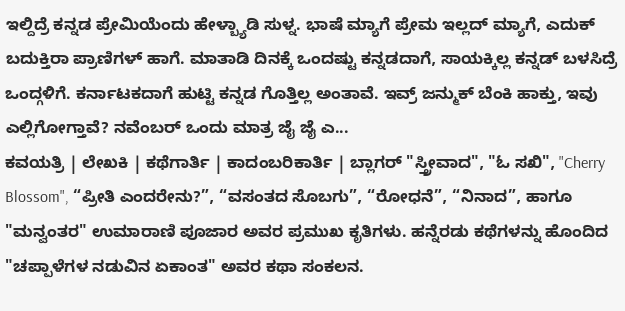ಇಲ್ದಿದ್ರೆ ಕನ್ನಡ ಪ್ರೇಮಿಯೆಂದು ಹೇಳ್ಬ್ಯಾಡಿ ಸುಳ್ನ. ಭಾಷೆ ಮ್ಯಾಗೆ ಪ್ರೇಮ ಇಲ್ಲದ್ ಮ್ಯಾಗೆ, ಎದುಕ್ ಬದುಕ್ತಿರಾ ಪ್ರಾಣಿಗಳ್ ಹಾಗೆ. ಮಾತಾಡಿ ದಿನಕ್ಕೆ ಒಂದಷ್ಟು ಕನ್ನಡದಾಗೆ, ಸಾಯಕ್ಕಿಲ್ಲ ಕನ್ನಡ್ ಬಳಸಿದ್ರೆ ಒಂದ್ಗಳಿಗೆ. ಕರ್ನಾಟಕದಾಗೆ ಹುಟ್ಟಿ ಕನ್ನಡ ಗೊತ್ತಿಲ್ಲ ಅಂತಾವೆ. ಇವ್ರ್ ಜನ್ಮುಕ್ ಬೆಂಕಿ ಹಾಕ್ತು, ಇವು ಎಲ್ಲಿಗೋಗ್ತಾವೆ? ನವೆಂಬರ್ ಒಂದು ಮಾತ್ರ ಜೈ ಜೈ ಎ...
ಕವಯತ್ರಿ | ಲೇಖಕಿ | ಕಥೆಗಾರ್ತಿ | ಕಾದಂಬರಿಕಾರ್ತಿ | ಬ್ಲಾಗರ್ "ಸ್ತ್ರೀವಾದ", "ಓ ಸಖಿ", "Cherry Blossom", “ಪ್ರೀತಿ ಎಂದರೇನು?”, “ವಸಂತದ ಸೊಬಗು”, “ರೋಧನೆ”, “ನಿನಾದ”, ಹಾಗೂ "ಮನ್ವಂತರ" ಉಮಾರಾಣಿ ಪೂಜಾರ ಅವರ ಪ್ರಮುಖ ಕೃತಿಗಳು. ಹನ್ನೆರಡು ಕಥೆಗಳನ್ನು ಹೊಂದಿದ "ಚಪ್ಪಾಳೆಗಳ ನಡುವಿನ ಏಕಾಂತ" ಅವರ ಕಥಾ ಸಂಕಲನ.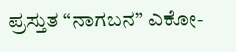ಪ್ರಸ್ತುತ “ನಾಗಬನ” ಎಕೋ-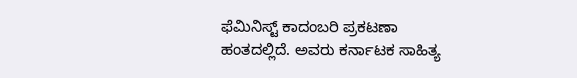ಫೆಮಿನಿಸ್ಟ್ ಕಾದಂಬರಿ ಪ್ರಕಟಣಾ ಹಂತದಲ್ಲಿದೆ. ಅವರು ಕರ್ನಾಟಕ ಸಾಹಿತ್ಯ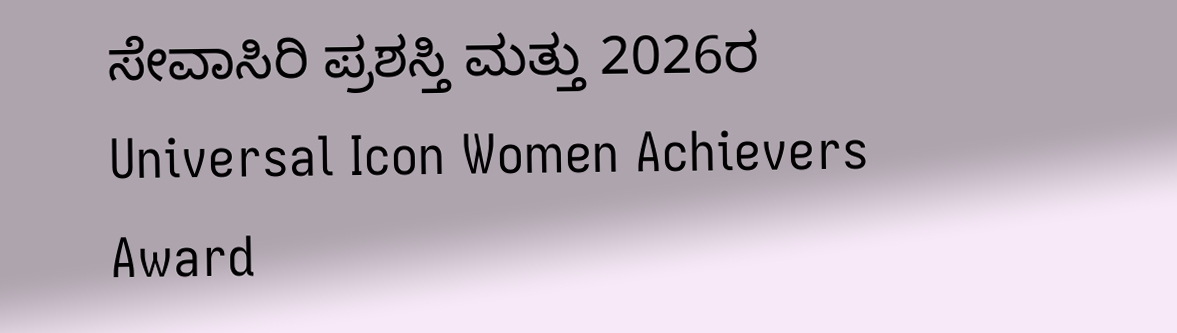ಸೇವಾಸಿರಿ ಪ್ರಶಸ್ತಿ ಮತ್ತು 2026ರ Universal Icon Women Achievers Award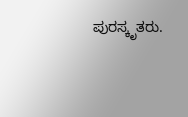ಪುರಸ್ಕೃತರು.